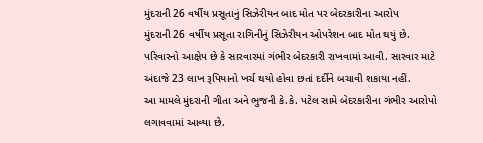મુંદરાની 26 વર્ષીય પ્રસૂતાનું સિઝેરીયન બાદ મોત પર બેદરકારીના આરોપ
મુંદરાની 26 વર્ષીય પ્રસૂતા રાગિનીનું સિઝેરીયન ઓપરેશન બાદ મોત થયું છે.
પરિવારનો આક્ષેપ છે કે સારવારમાં ગંભીર બેદરકારી રાખવામાં આવી. સારવાર માટે અંદાજે 23 લાખ રૂપિયાનો ખર્ચ થયો હોવા છતાં દર્દીને બચાવી શકાયા નહીં.
આ મામલે મુંદરાની ગીતા અને ભુજની કે.કે. પટેલ સામે બેદરકારીના ગંભીર આરોપો લગાવવામાં આવ્યા છે.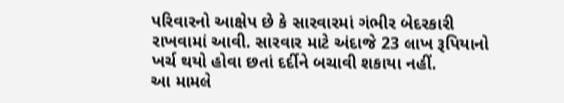પરિવારનો આક્ષેપ છે કે સારવારમાં ગંભીર બેદરકારી રાખવામાં આવી. સારવાર માટે અંદાજે 23 લાખ રૂપિયાનો ખર્ચ થયો હોવા છતાં દર્દીને બચાવી શકાયા નહીં.
આ મામલે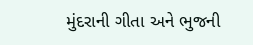મુંદરાની ગીતા અને ભુજની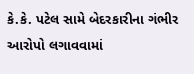કે.કે. પટેલ સામે બેદરકારીના ગંભીર આરોપો લગાવવામાં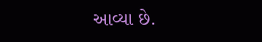આવ્યા છે.